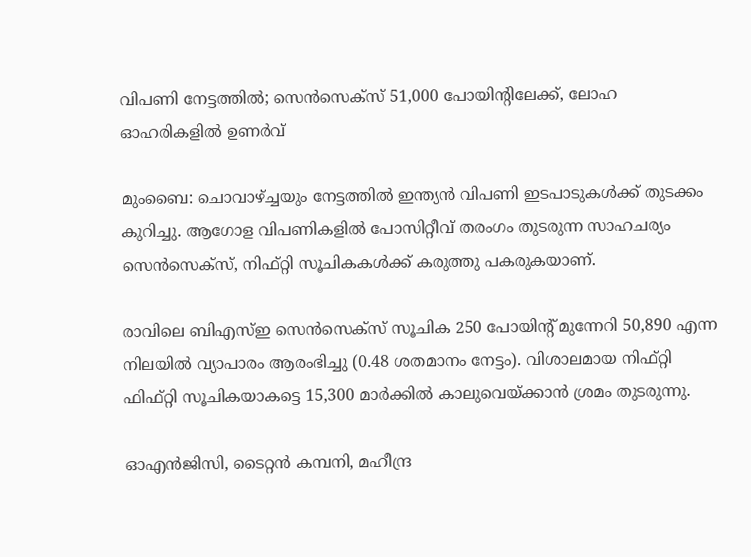വിപണി നേട്ടത്തില്‍; സെന്‍സെക്‌സ് 51,000 പോയിന്റിലേക്ക്, ലോഹ ഓഹരികളില്‍ ഉണര്‍വ്

മുംബൈ: ചൊവാഴ്ച്ചയും നേട്ടത്തില്‍ ഇന്ത്യന്‍ വിപണി ഇടപാടുകള്‍ക്ക് തുടക്കം കുറിച്ചു. ആഗോള വിപണികളില്‍ പോസിറ്റീവ് തരംഗം തുടരുന്ന സാഹചര്യം സെന്‍സെക്‌സ്, നിഫ്റ്റി സൂചികകള്‍ക്ക് കരുത്തു പകരുകയാണ്.

രാവിലെ ബിഎസ്ഇ സെന്‍സെക്‌സ് സൂചിക 250 പോയിന്റ് മുന്നേറി 50,890 എന്ന നിലയില്‍ വ്യാപാരം ആരംഭിച്ചു (0.48 ശതമാനം നേട്ടം). വിശാലമായ നിഫ്റ്റി ഫിഫ്റ്റി സൂചികയാകട്ടെ 15,300 മാര്‍ക്കില്‍ കാലുവെയ്ക്കാന്‍ ശ്രമം തുടരുന്നു.

ഓഎന്‍ജിസി, ടൈറ്റന്‍ കമ്പനി, മഹീന്ദ്ര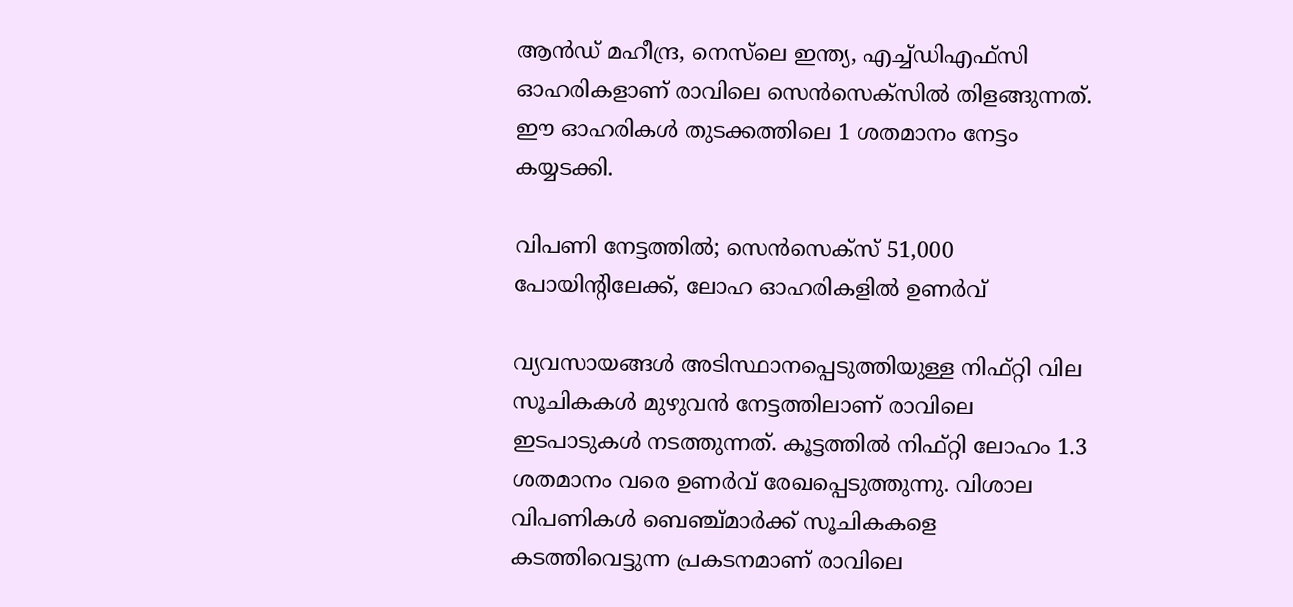ആന്‍ഡ് മഹീന്ദ്ര, നെസ്‌ലെ ഇന്ത്യ, എച്ച്ഡിഎഫ്‌സി ഓഹരികളാണ് രാവിലെ സെന്‍സെക്‌സില്‍ തിളങ്ങുന്നത്. ഈ ഓഹരികള്‍ തുടക്കത്തിലെ 1 ശതമാനം നേട്ടം കയ്യടക്കി.

വിപണി നേട്ടത്തില്‍; സെന്‍സെക്‌സ് 51,000 പോയിന്റിലേക്ക്, ലോഹ ഓഹരികളില്‍ ഉണര്‍വ്

വ്യവസായങ്ങള്‍ അടിസ്ഥാനപ്പെടുത്തിയുള്ള നിഫ്റ്റി വില സൂചികകള്‍ മുഴുവന്‍ നേട്ടത്തിലാണ് രാവിലെ ഇടപാടുകള്‍ നടത്തുന്നത്. കൂട്ടത്തില്‍ നിഫ്റ്റി ലോഹം 1.3 ശതമാനം വരെ ഉണര്‍വ് രേഖപ്പെടുത്തുന്നു. വിശാല വിപണികള്‍ ബെഞ്ച്മാര്‍ക്ക് സൂചികകളെ കടത്തിവെട്ടുന്ന പ്രകടനമാണ് രാവിലെ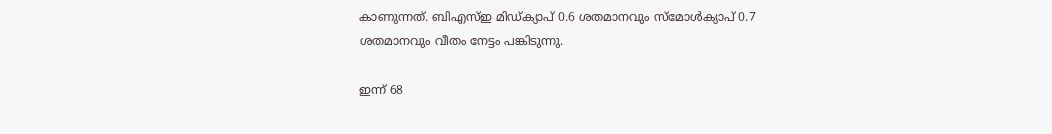കാണുന്നത്. ബിഎസ്ഇ മിഡ്ക്യാപ് 0.6 ശതമാനവും സ്‌മോള്‍ക്യാപ് 0.7 ശതമാനവും വീതം നേട്ടം പങ്കിടുന്നു.

ഇന്ന് 68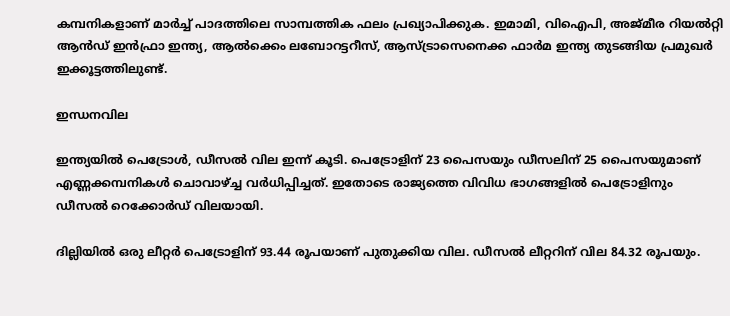കമ്പനികളാണ് മാര്‍ച്ച് പാദത്തിലെ സാമ്പത്തിക ഫലം പ്രഖ്യാപിക്കുക. ഇമാമി, വിഐപി, അജ്മീര റിയല്‍റ്റി ആന്‍ഡ് ഇന്‍ഫ്രാ ഇന്ത്യ, ആല്‍ക്കെം ലബോറട്ടറീസ്, ആസ്ട്രാസെനെക്ക ഫാര്‍മ ഇന്ത്യ തുടങ്ങിയ പ്രമുഖര്‍ ഇക്കൂട്ടത്തിലുണ്ട്.

ഇന്ധനവില

ഇന്ത്യയില്‍ പെട്രോള്‍, ഡീസല്‍ വില ഇന്ന് കൂടി. പെട്രോളിന് 23 പൈസയും ഡീസലിന് 25 പൈസയുമാണ് എണ്ണക്കമ്പനികള്‍ ചൊവാഴ്ച്ച വര്‍ധിപ്പിച്ചത്. ഇതോടെ രാജ്യത്തെ വിവിധ ഭാഗങ്ങളില്‍ പെട്രോളിനും ഡീസല്‍ റെക്കോര്‍ഡ് വിലയായി.

ദില്ലിയില്‍ ഒരു ലീറ്റര്‍ പെട്രോളിന് 93.44 രൂപയാണ് പുതുക്കിയ വില. ഡീസല്‍ ലീറ്ററിന് വില 84.32 രൂപയും.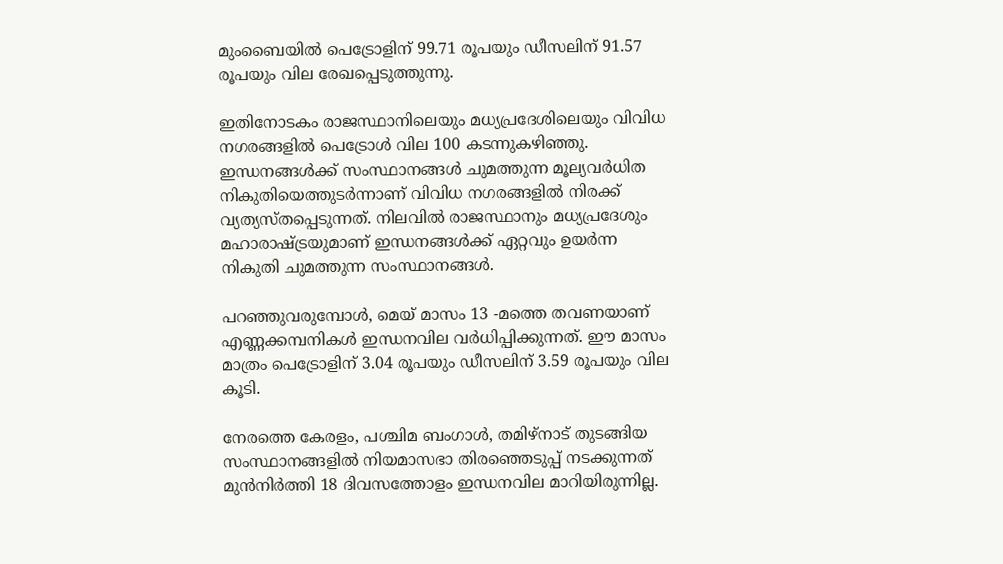മുംബൈയില്‍ പെട്രോളിന് 99.71 രൂപയും ഡീസലിന് 91.57 രൂപയും വില രേഖപ്പെടുത്തുന്നു.

ഇതിനോടകം രാജസ്ഥാനിലെയും മധ്യപ്രദേശിലെയും വിവിധ നഗരങ്ങളില്‍ പെട്രോള്‍ വില 100 കടന്നുകഴിഞ്ഞു. ഇന്ധനങ്ങള്‍ക്ക് സംസ്ഥാനങ്ങള്‍ ചുമത്തുന്ന മൂല്യവര്‍ധിത നികുതിയെത്തുടര്‍ന്നാണ് വിവിധ നഗരങ്ങളില്‍ നിരക്ക് വ്യത്യസ്തപ്പെടുന്നത്. നിലവില്‍ രാജസ്ഥാനും മധ്യപ്രദേശും മഹാരാഷ്ട്രയുമാണ് ഇന്ധനങ്ങള്‍ക്ക് ഏറ്റവും ഉയര്‍ന്ന നികുതി ചുമത്തുന്ന സംസ്ഥാനങ്ങള്‍.

പറഞ്ഞുവരുമ്പോള്‍, മെയ് മാസം 13 -മത്തെ തവണയാണ് എണ്ണക്കമ്പനികള്‍ ഇന്ധനവില വര്‍ധിപ്പിക്കുന്നത്. ഈ മാസം മാത്രം പെട്രോളിന് 3.04 രൂപയും ഡീസലിന് 3.59 രൂപയും വില കൂടി.

നേരത്തെ കേരളം, പശ്ചിമ ബംഗാള്‍, തമിഴ്‌നാട് തുടങ്ങിയ സംസ്ഥാനങ്ങളില്‍ നിയമാസഭാ തിരഞ്ഞെടുപ്പ് നടക്കുന്നത് മുന്‍നിര്‍ത്തി 18 ദിവസത്തോളം ഇന്ധനവില മാറിയിരുന്നില്ല.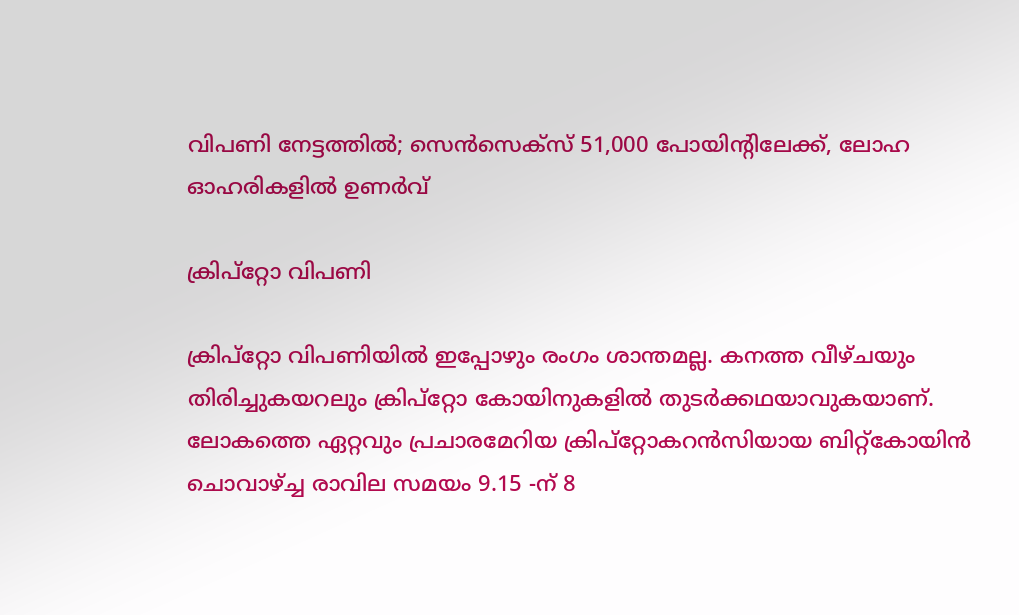വിപണി നേട്ടത്തില്‍; സെന്‍സെക്‌സ് 51,000 പോയിന്റിലേക്ക്, ലോഹ ഓഹരികളില്‍ ഉണര്‍വ്

ക്രിപ്‌റ്റോ വിപണി

ക്രിപ്‌റ്റോ വിപണിയില്‍ ഇപ്പോഴും രംഗം ശാന്തമല്ല. കനത്ത വീഴ്ചയും തിരിച്ചുകയറലും ക്രിപ്‌റ്റോ കോയിനുകളില്‍ തുടര്‍ക്കഥയാവുകയാണ്. ലോകത്തെ ഏറ്റവും പ്രചാരമേറിയ ക്രിപ്‌റ്റോകറന്‍സിയായ ബിറ്റ്‌കോയിന്‍ ചൊവാഴ്ച്ച രാവില സമയം 9.15 -ന് 8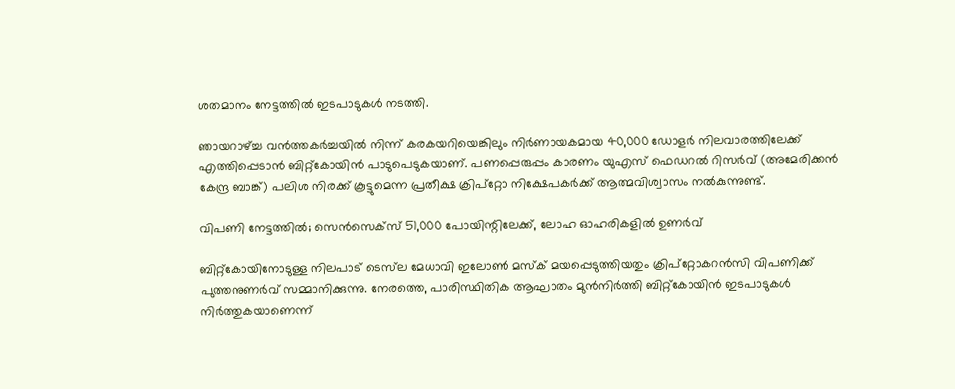ശതമാനം നേട്ടത്തില്‍ ഇടപാടുകള്‍ നടത്തി.

ഞായറാഴ്ച്ച വന്‍ത്തകര്‍ച്ചയില്‍ നിന്ന് കരകയറിയെങ്കിലും നിര്‍ണായകമായ 40,000 ഡോളര്‍ നിലവാരത്തിലേക്ക് എത്തിപ്പെടാന്‍ ബിറ്റ്‌കോയിന്‍ പാടുപെടുകയാണ്. പണപ്പെരുപ്പം കാരണം യുഎസ് ഫെഡറല്‍ റിസര്‍വ് (അമേരിക്കന്‍ കേന്ദ്ര ബാങ്ക്) പലിശ നിരക്ക് കൂട്ടുമെന്ന പ്രതീക്ഷ ക്രിപ്‌റ്റോ നിക്ഷേപകര്‍ക്ക് ആത്മവിശ്വാസം നല്‍കുന്നുണ്ട്.

വിപണി നേട്ടത്തില്‍; സെന്‍സെക്‌സ് 51,000 പോയിന്റിലേക്ക്, ലോഹ ഓഹരികളില്‍ ഉണര്‍വ്

ബിറ്റ്‌കോയിനോടുള്ള നിലപാട് ടെസ്‌ല മേധാവി ഇലോണ്‍ മസ്‌ക് മയപ്പെടുത്തിയതും ക്രിപ്‌റ്റോകറന്‍സി വിപണിക്ക് പുത്തനുണര്‍വ് സമ്മാനിക്കുന്നു. നേരത്തെ, പാരിസ്ഥിതിക ആഘാതം മുന്‍നിര്‍ത്തി ബിറ്റ്‌കോയിന്‍ ഇടപാടുകള്‍ നിര്‍ത്തുകയാണെന്ന്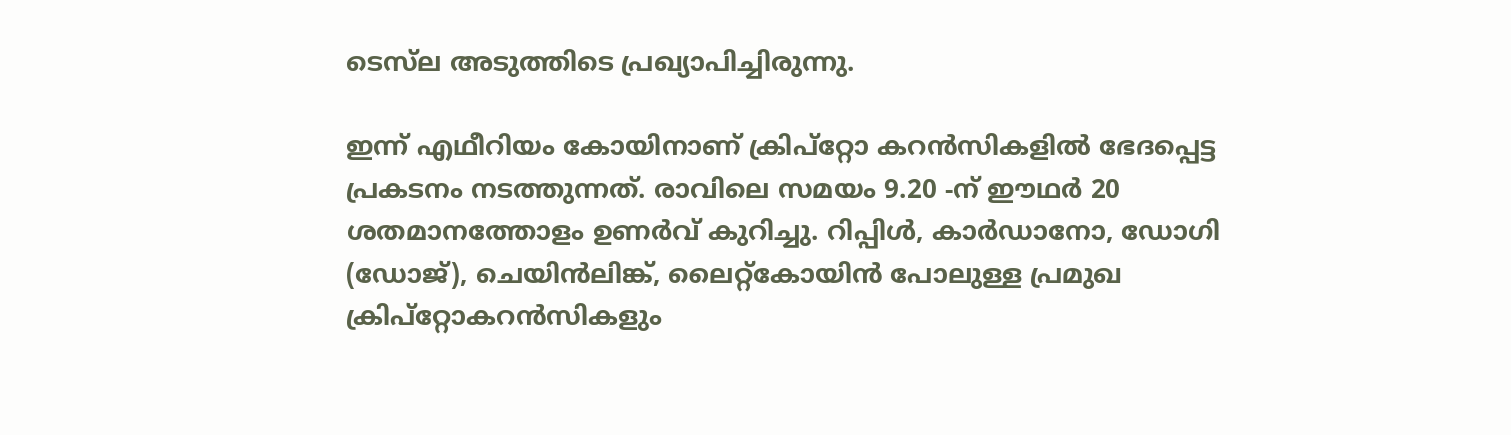ടെസ്‌ല അടുത്തിടെ പ്രഖ്യാപിച്ചിരുന്നു.

ഇന്ന് എഥീറിയം കോയിനാണ് ക്രിപ്‌റ്റോ കറന്‍സികളില്‍ ഭേദപ്പെട്ട പ്രകടനം നടത്തുന്നത്. രാവിലെ സമയം 9.20 -ന് ഈഥര്‍ 20 ശതമാനത്തോളം ഉണര്‍വ് കുറിച്ചു. റിപ്പിള്‍, കാര്‍ഡാനോ, ഡോഗി (ഡോജ്), ചെയിന്‍ലിങ്ക്, ലൈറ്റ്‌കോയിന്‍ പോലുള്ള പ്രമുഖ ക്രിപ്‌റ്റോകറന്‍സികളും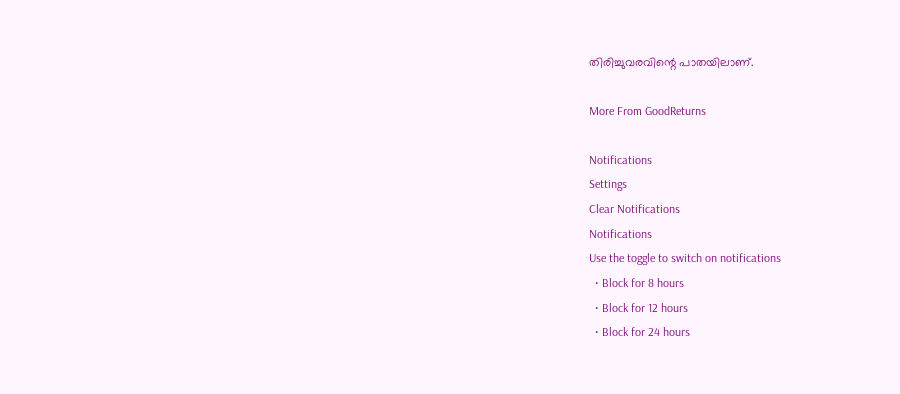തിരിച്ചുവരവിന്റെ പാതയിലാണ്.

More From GoodReturns

Notifications
Settings
Clear Notifications
Notifications
Use the toggle to switch on notifications
  • Block for 8 hours
  • Block for 12 hours
  • Block for 24 hours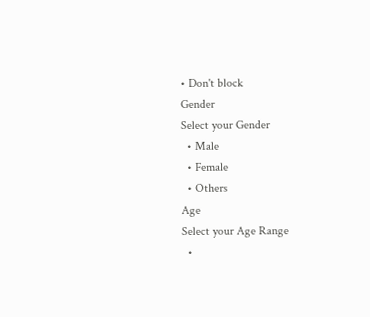• Don't block
Gender
Select your Gender
  • Male
  • Female
  • Others
Age
Select your Age Range
  •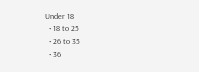Under 18
  • 18 to 25
  • 26 to 35
  • 36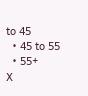to 45
  • 45 to 55
  • 55+
X